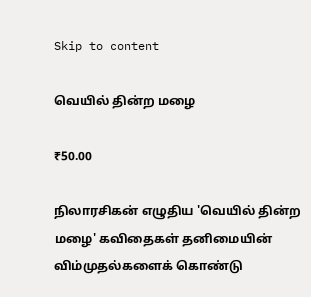Skip to content

வெயில் தின்ற மழை

₹50.00

நிலாரசிகன் எழுதிய 'வெயில் தின்ற மழை' கவிதைகள் தனிமையின் விம்முதல்களைக் கொண்டு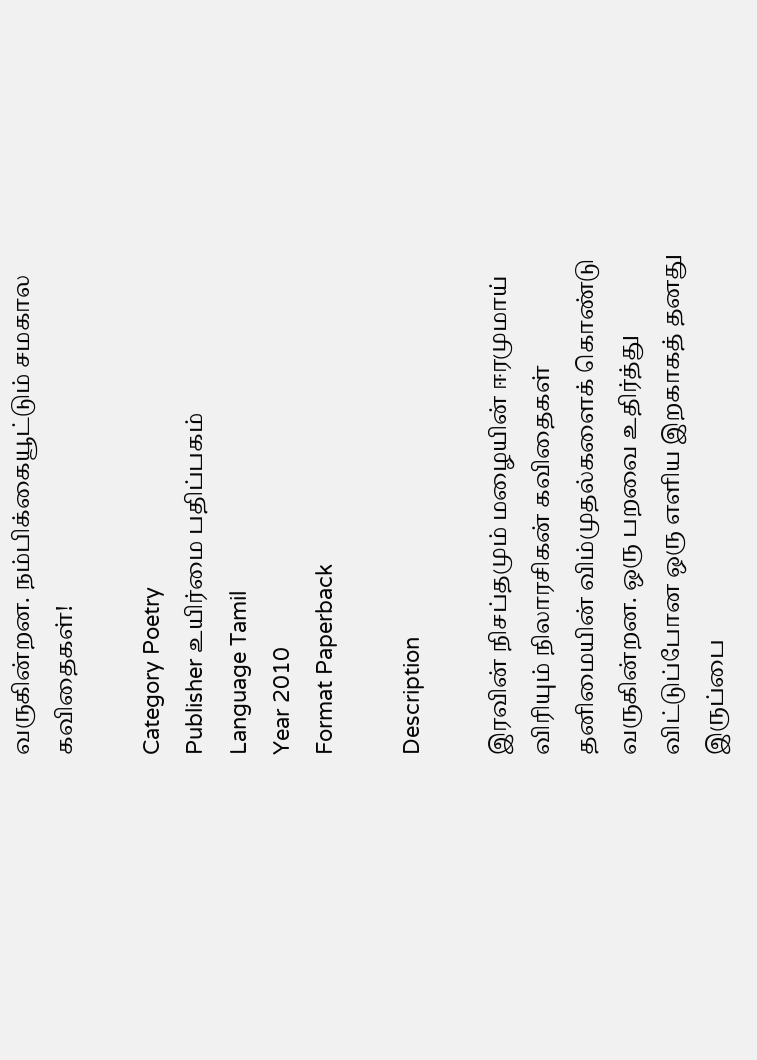வருகின்றன. நம்பிக்கையூட்டும் சமகால கவிதைகள்!

Category Poetry
Publisher உயிர்மை பதிப்பகம்
Language Tamil
Year 2010
Format Paperback

Description

இரவின் நிசப்தமும் மழையின் ஈரமுமாய் விரியும் நிலாரசிகன் கவிதைகள் தனிமையின் விம்முதல்களைக் கொண்டு வருகின்றன. ஒரு பறவை உதிர்த்து விட்டுப்போன ஒரு எளிய இறகாகத் தனது இருப்பை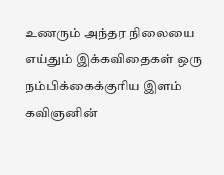உணரும் அந்தர நிலையை எய்தும் இக்கவிதைகள் ஒரு நம்பிக்கைக்குரிய இளம் கவிஞனின்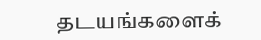தடயங்களைக்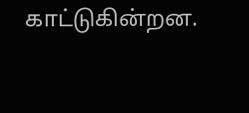காட்டுகின்றன.